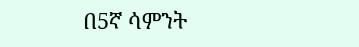በ5ኛ ሳምንት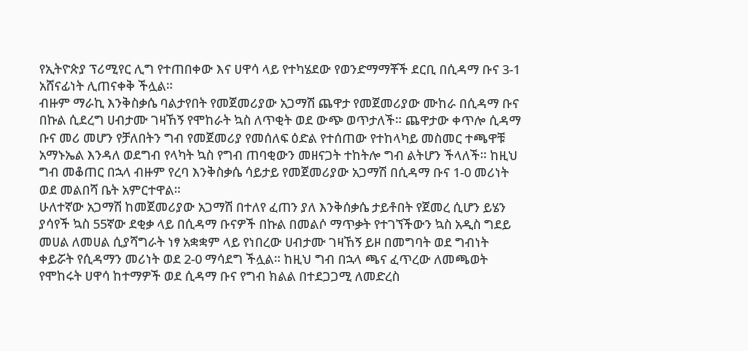የኢትዮጵያ ፕሪሚየር ሊግ የተጠበቀው እና ሀዋሳ ላይ የተካሄደው የወንድማማቾች ደርቢ በሲዳማ ቡና 3-1 አሸናፊነት ሊጠናቀቅ ችሏል።
ብዙም ማራኪ እንቅስቃሴ ባልታየበት የመጀመሪያው አጋማሽ ጨዋታ የመጀመሪያው ሙከራ በሲዳማ ቡና በኩል ሲደረግ ሀብታሙ ገዛኸኝ የሞከራት ኳስ ለጥቂት ወደ ውጭ ወጥታለች። ጨዋታው ቀጥሎ ሲዳማ ቡና መሪ መሆን የቻለበትን ግብ የመጀመሪያ የመሰለፍ ዕድል የተሰጠው የተከላካይ መስመር ተጫዋቹ አማኑኤል እንዳለ ወደግብ የላካት ኳስ የግብ ጠባቂውን መዘናጋት ተከትሎ ግብ ልትሆን ችላለች። ከዚህ ግብ መቆጠር በኋላ ብዙም የረባ እንቅስቃሴ ሳይታይ የመጀመሪያው አጋማሽ በሲዳማ ቡና 1-0 መሪነት ወደ መልበሻ ቤት አምርተዋል።
ሁለተኛው አጋማሽ ከመጀመሪያው አጋማሽ በተለየ ፈጠን ያለ እንቅሰቃሴ ታይቶበት የጀመረ ሲሆን ይሄን ያሳየች ኳስ 55ኛው ደቂቃ ላይ በሲዳማ ቡናዎች በኩል በመልሶ ማጥቃት የተገኘችውን ኳስ አዲስ ግደይ መሀል ለመሀል ሲያሻግራት ነፃ አቋቋም ላይ የነበረው ሀብታሙ ገዛኸኝ ይዞ በመግባት ወደ ግብነት ቀይሯት የሲዳማን መሪነት ወደ 2-0 ማሳደግ ችሏል። ከዚህ ግብ በኋላ ጫና ፈጥረው ለመጫወት የሞከሩት ሀዋሳ ከተማዎች ወደ ሲዳማ ቡና የግብ ክልል በተደጋጋሚ ለመድረስ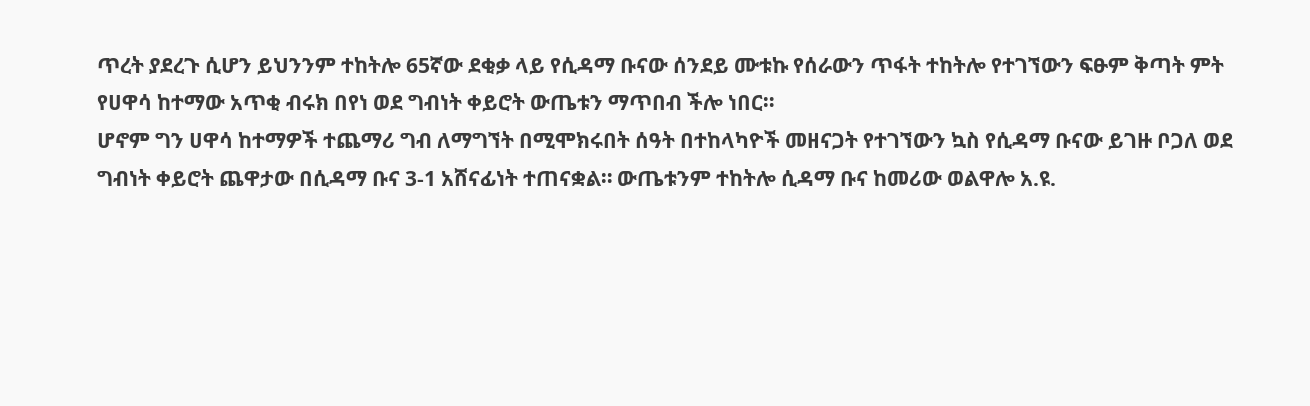ጥረት ያደረጉ ሲሆን ይህንንም ተከትሎ 65ኛው ደቂቃ ላይ የሲዳማ ቡናው ሰንደይ ሙቱኩ የሰራውን ጥፋት ተከትሎ የተገኘውን ፍፁም ቅጣት ምት የሀዋሳ ከተማው አጥቂ ብሩክ በየነ ወደ ግብነት ቀይሮት ውጤቱን ማጥበብ ችሎ ነበር።
ሆኖም ግን ሀዋሳ ከተማዎች ተጨማሪ ግብ ለማግኘት በሚሞክሩበት ሰዓት በተከላካዮች መዘናጋት የተገኘውን ኳስ የሲዳማ ቡናው ይገዙ ቦጋለ ወደ ግብነት ቀይሮት ጨዋታው በሲዳማ ቡና 3-1 አሸናፊነት ተጠናቋል። ውጤቱንም ተከትሎ ሲዳማ ቡና ከመሪው ወልዋሎ አ.ዩ.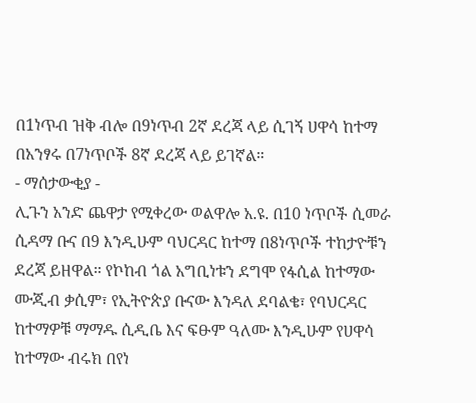በ1ነጥብ ዝቅ ብሎ በ9ነጥብ 2ኛ ደረጃ ላይ ሲገኝ ሀዋሳ ከተማ በአንፃሩ በ7ነጥቦች 8ኛ ደረጃ ላይ ይገኛል።
- ማሰታውቂያ -
ሊጉን አንድ ጨዋታ የሚቀረው ወልዋሎ አ.ዩ. በ10 ነጥቦች ሲመራ ሲዳማ ቡና በ9 እንዲሁም ባህርዳር ከተማ በ8ነጥቦች ተከታዮቹን ደረጃ ይዘዋል። የኮከብ ጎል አግቢነቱን ደግሞ የፋሲል ከተማው ሙጂብ ቃሲም፣ የኢትዮጵያ ቡናው እንዳለ ደባልቄ፣ የባህርዳር ከተማዎቹ ማማዱ ሲዲቤ እና ፍፁም ዓለሙ እንዲሁም የሀዋሳ ከተማው ብሩክ በየነ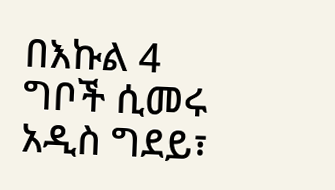በእኩል 4 ግቦች ሲመሩ አዲስ ግደይ፣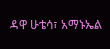ዳዋ ሁቴሳ፣ አማኑኤል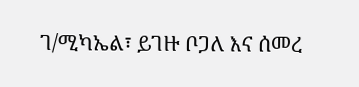ገ/ሚካኤል፣ ይገዙ ቦጋለ እና ሰመረ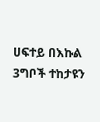ሀፍተይ በእኩል 3ግቦች ተከታዩን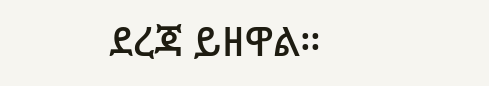ደረጃ ይዘዋል።